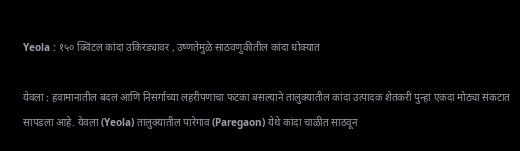Yeola : १५० क्विंटल कांदा उकिरड्यावर , उष्णतेमुळे साठवणुकीतील कांदा धोक्यात

येवला : हवामानातील बदल आणि निसर्गाच्या लहरीपणाचा फटका बसल्याने तालुक्यातील कांदा उत्पादक शेतकरी पुन्हा एकदा मोठ्या संकटात सापडला आहे. येवला (Yeola) तालुक्यातील पारेगाव (Paregaon) येथे कांदा चाळीत साठवून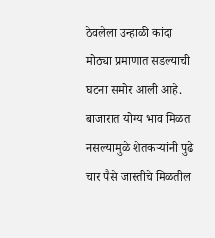ठेवलेला उन्हाळी कांदा मोठ्या प्रमाणात सडल्याची घटना समोर आली आहे. बाजारात योग्य भाव मिळत नसल्यामुळे शेतकऱ्यांनी पुढे चार पैसे जास्तीचे मिळतील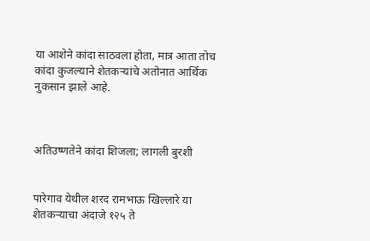या आशेने कांदा साठवला होता, मात्र आता तोच कांदा कुजल्याने शेतकऱ्यांचे अतोनात आर्थिक नुकसान झाले आहे.



अतिउष्णतेने कांदा शिजला; लागली बुरशी


पारेगाव येथील शरद रामभाऊ खिल्लारे या शेतकऱ्याचा अंदाजे १२५ ते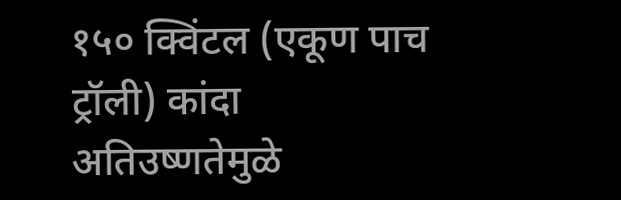१५० क्विंटल (एकूण पाच ट्रॉली) कांदा अतिउष्णतेमुळे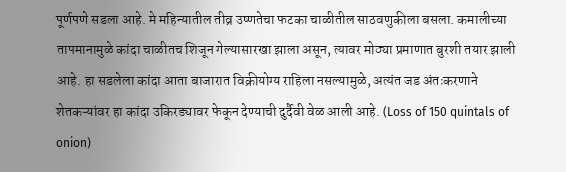पूर्णपणे सडला आहे. मे महिन्यातील तीव्र उष्णतेचा फटका चाळीतील साठवणुकीला बसला. कमालीच्या तापमानामुळे कांदा चाळीतच शिजून गेल्यासारखा झाला असून, त्यावर मोठ्या प्रमाणात बुरशी तयार झाली आहे. हा सडलेला कांदा आता बाजारात विक्रीयोग्य राहिला नसल्यामुळे, अत्यंत जड अंतःकरणाने शेतकऱ्यांवर हा कांदा उकिरड्यावर फेकून देण्याची दुर्दैवी वेळ आली आहे. (Loss of 150 quintals of onion)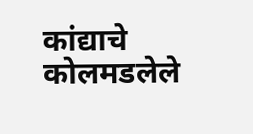कांद्याचे कोलमडलेले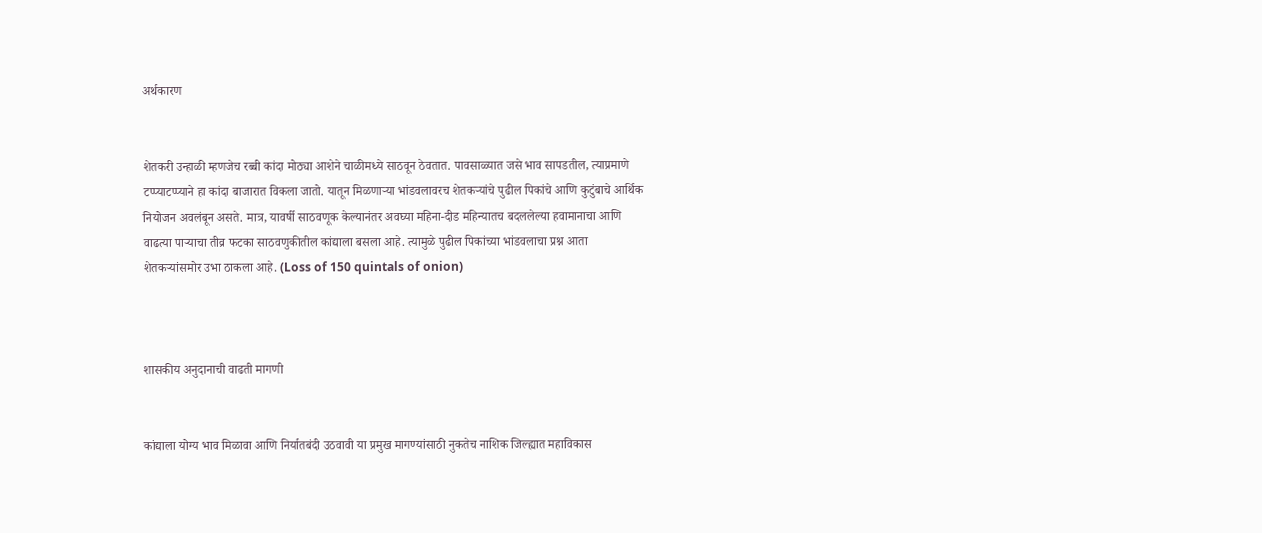अर्थकारण


शेतकरी उन्हाळी म्हणजेच रब्बी कांदा मोठ्या आशेने चाळीमध्ये साठवून ठेवतात. पावसाळ्यात जसे भाव सापडतील, त्याप्रमाणे टप्प्याटप्प्याने हा कांदा बाजारात विकला जातो. यातून मिळणाऱ्या भांडवलावरच शेतकऱ्यांचे पुढील पिकांचे आणि कुटुंबाचे आर्थिक नियोजन अवलंबून असते. मात्र, यावर्षी साठवणूक केल्यानंतर अवघ्या महिना-दीड महिन्यातच बदललेल्या हवामानाचा आणि वाढत्या पाऱ्याचा तीव्र फटका साठवणुकीतील कांद्याला बसला आहे. त्यामुळे पुढील पिकांच्या भांडवलाचा प्रश्न आता शेतकऱ्यांसमोर उभा ठाकला आहे. (Loss of 150 quintals of onion)



शासकीय अनुदानाची वाढती मागणी


कांद्याला योग्य भाव मिळावा आणि निर्यातबंदी उठवावी या प्रमुख मागण्यांसाठी नुकतेच नाशिक जिल्ह्यात महाविकास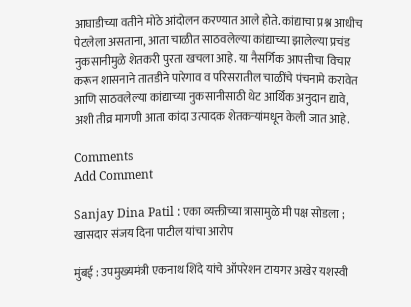आघाडीच्या वतीने मोठे आंदोलन करण्यात आले होते. कांद्याचा प्रश्न आधीच पेटलेला असताना, आता चाळीत साठवलेल्या कांद्याच्या झालेल्या प्रचंड नुकसानीमुळे शेतकरी पुरता खचला आहे. या नैसर्गिक आपत्तीचा विचार करून शासनाने तातडीने पारेगाव व परिसरातील चाळींचे पंचनामे करावेत आणि साठवलेल्या कांद्याच्या नुकसानीसाठी थेट आर्थिक अनुदान द्यावे, अशी तीव्र मागणी आता कांदा उत्पादक शेतकऱ्यांमधून केली जात आहे.

Comments
Add Comment

Sanjay Dina Patil : एका व्यक्तीच्या त्रासामुळे मी पक्ष सोडला ; खासदार संजय दिना पाटील यांचा आरोप

मुंबई : उपमुख्यमंत्री एकनाथ शिंदे यांचे ऑपरेशन टायगर अखेर यशस्वी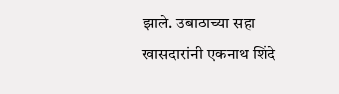झाले. उबाठाच्या सहा खासदारांनी एकनाथ शिंदे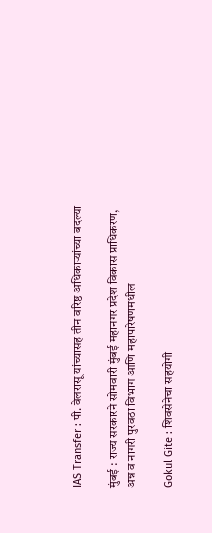IAS Transfer : पी. वेलरासू यांच्यासह तीन वरिष्ठ अधिकाऱ्यांच्या बदल्या

मुंबई : राज्य सरकारने सोमवारी मुंबई महानगर प्रदेश विकास प्राधिकरण, अन्न व नागरी पुरवठा विभाग आणि महापारेषणमधील

Gokul Gite : शिवसेनेचा सहयोगी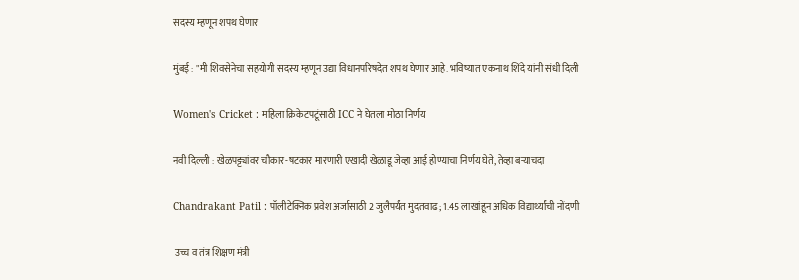सदस्य म्हणून शपथ घेणार

मुंबई : "मी शिवसेनेचा सहयोगी सदस्य म्हणून उद्या विधानपरिषदेत शपथ घेणार आहे. भविष्यात एकनाथ शिंदे यांनी संधी दिली

Women's Cricket : महिला क्रिकेटपटूंसाठी ICC ने घेतला मोठा निर्णय

नवी दिल्ली : खेळपट्ट्यांवर चौकार-षटकार मारणारी एखादी खेळाडू जेव्हा आई होण्याचा निर्णय घेते, तेव्हा बऱ्याचदा

Chandrakant Patil : पॉलीटेक्निक प्रवेश अर्जासाठी 2 जुलैपर्यंत मुदतवाढ; 1.45 लाखांहून अधिक विद्यार्थ्यांची नोंदणी

 उच्च व तंत्र शिक्षण मंत्री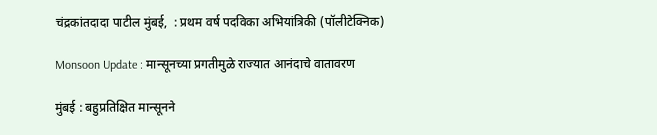चंद्रकांतदादा पाटील मुंबई,  : प्रथम वर्ष पदविका अभियांत्रिकी (पॉलीटेक्निक)

Monsoon Update : मान्सूनच्या प्रगतीमुळे राज्यात आनंदाचे वातावरण

मुंबई : बहुप्रतिक्षित मान्सूनने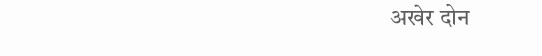अखेर दोन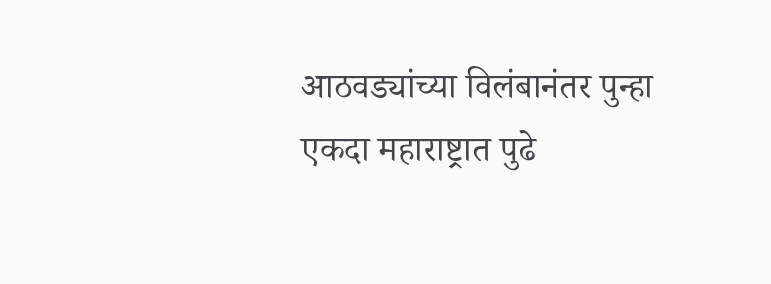आठवड्यांच्या विलंबानंतर पुन्हा एकदा महाराष्ट्रात पुढे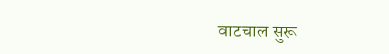वाटचाल सुरू